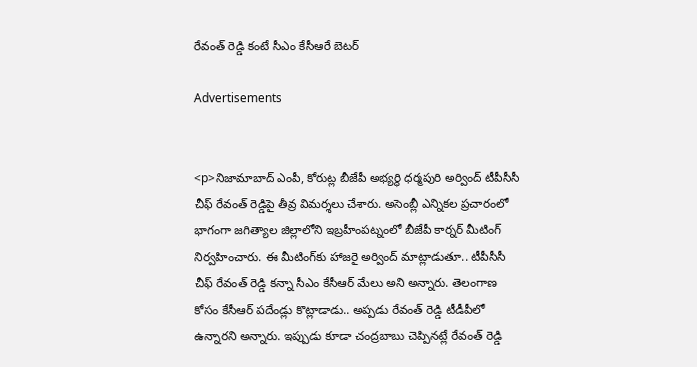రేవంత్ రెడ్డి కంటే సీఎం కేసీఆరే బెటర్

Advertisements


<p>నిజామాబాద్ ఎంపీ, కోరుట్ల బీజేపీ అభ్యర్థి ధర్మపురి అర్వింద్ టీపీసీసీ చీఫ్ రేవంత్ రెడ్డిపై తీవ్ర విమర్శలు చేశారు. అసెంబ్లీ ఎన్నికల ప్రచారంలో భాగంగా జగిత్యాల జిల్లాలోని ఇబ్రహీంపట్నంలో బీజేపీ కార్నర్ మీటింగ్ నిర్వహించారు. ఈ మీటింగ్‌కు హాజరై అర్వింద్ మాట్లాడుతూ.. టీపీసీసీ చీఫ్ రేవంత్ రెడ్డి కన్నా సీఎం కేసీఆర్ మేలు అని అన్నారు. తెలంగాణ కోసం కేసీఆర్ పదేండ్లు కొట్లాడాడు.. అప్పడు రేవంత్ రెడ్డి టీడీపీలో ఉన్నారని అన్నారు. ఇప్పుడు కూడా చంద్రబాబు చెప్పినట్లే రేవంత్ రెడ్డి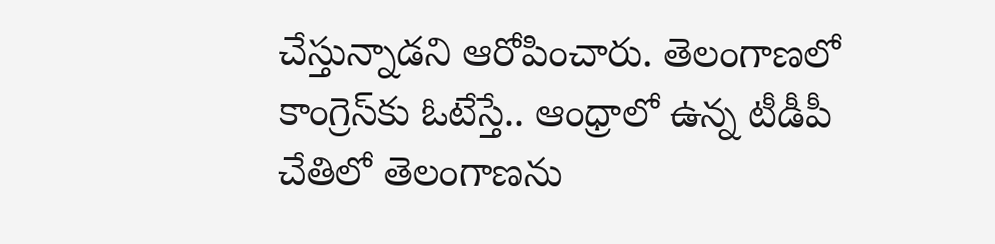చేస్తున్నాడని ఆరోపించారు. తెలంగాణలో కాంగ్రెస్‌కు ఓటేస్తే.. ఆంధ్రాలో ఉన్న టీడీపీ చేతిలో తెలంగాణను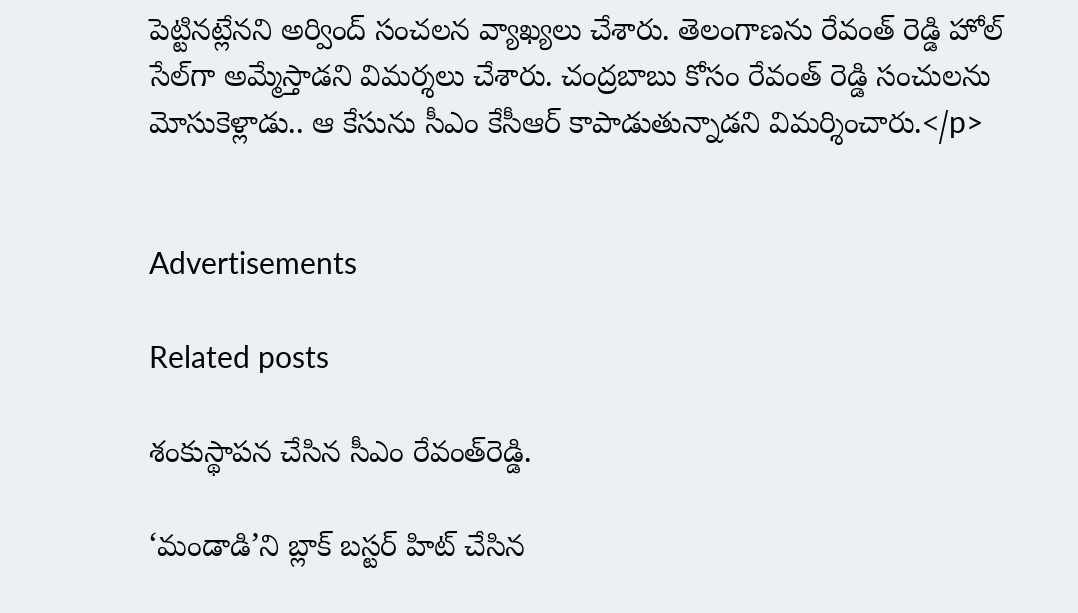పెట్టినట్లేనని అర్వింద్ సంచలన వ్యాఖ్యలు చేశారు. తెలంగాణను రేవంత్ రెడ్డి హోల్ సేల్‌గా అమ్మేస్తాడని విమర్శలు చేశారు. చంద్రబాబు కోసం రేవంత్ రెడ్డి సంచులను మోసుకెళ్లాడు.. ఆ కేసును సీఎం కేసీఆర్ కాపాడుతున్నాడని విమర్శించారు.</p>


Advertisements

Related posts

శంకుస్థాపన చేసిన సీఎం రేవంత్‌రెడ్డి.

‘మండాడి’ని బ్లాక్ బస్టర్ హిట్ చేసిన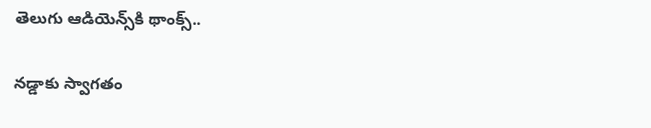తెలుగు ఆడియెన్స్‌కి థాంక్స్..

నడ్డాకు స్వాగతం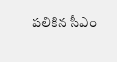పలికిన సీఎం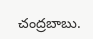చంద్రబాబు.